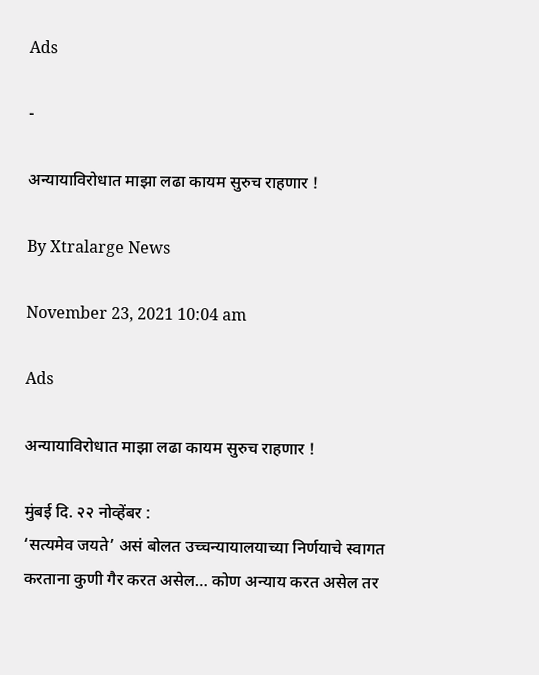Ads

-

अन्यायाविरोधात माझा लढा कायम सुरुच राहणार !

By Xtralarge News

November 23, 2021 10:04 am

Ads

अन्यायाविरोधात माझा लढा कायम सुरुच राहणार !

मुंबई दि. २२ नोव्हेंबर :
‘सत्यमेव जयते’ असं बोलत उच्चन्यायालयाच्या निर्णयाचे स्वागत करताना कुणी गैर करत असेल… कोण अन्याय करत असेल तर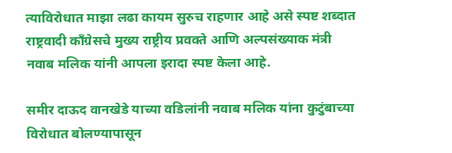त्याविरोधात माझा लढा कायम सुरुच राहणार आहे असे स्पष्ट शब्दात राष्ट्रवादी काँग्रेसचे मुख्य राष्ट्रीय प्रवक्ते आणि अल्पसंख्याक मंत्री नवाब मलिक यांनी आपला इरादा स्पष्ट केला आहे.

समीर दाऊद वानखेडे याच्या वडिलांनी नवाब मलिक यांना कुटुंबाच्या विरोधात बोलण्यापासून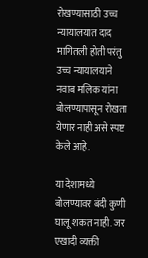रोखण्यासाठी उच्च न्यायालयात दाद मागितली होती परंतु उच्च न्यायालयाने नवाब मलिक यांना बोलण्यापासून रोखता येणार नाही असे स्पष्ट केले आहे.

या देशामध्ये बोलण्यावर बंदी कुणी घालू शकत नाही. जर एखादी व्यक्ती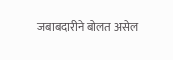जबाबदारीने बोलत असेल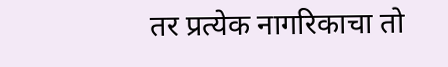तर प्रत्येक नागरिकाचा तो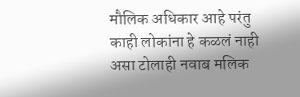मौलिक अधिकार आहे परंतु काही लोकांना हे कळलं नाही असा टोलाही नवाब मलिक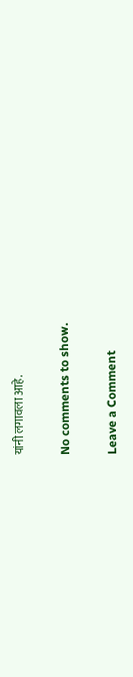यांनी लगावला आहे.

No comments to show.

Leave a Comment